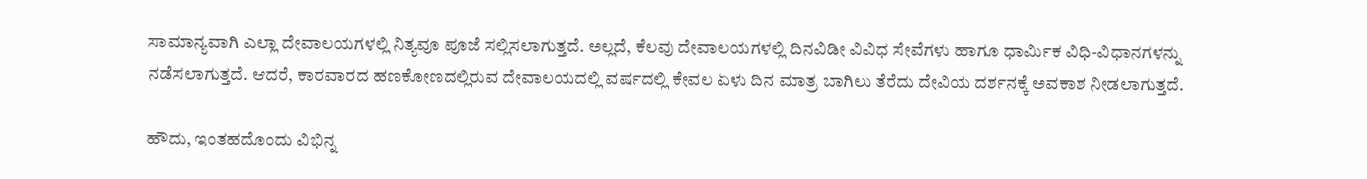ಸಾಮಾನ್ಯವಾಗಿ ಎಲ್ಲಾ ದೇವಾಲಯಗಳಲ್ಲಿ ನಿತ್ಯವೂ ಪೂಜೆ ಸಲ್ಲಿಸಲಾಗುತ್ತದೆ. ಅಲ್ಲದೆ, ಕೆಲವು ದೇವಾಲಯಗಳಲ್ಲಿ ದಿನವಿಡೀ ವಿವಿಧ ಸೇವೆಗಳು ಹಾಗೂ ಧಾರ್ಮಿಕ ವಿಧಿ-ವಿಧಾನಗಳನ್ನು ನಡೆಸಲಾಗುತ್ತದೆ. ಆದರೆ, ಕಾರವಾರದ ಹಣಕೋಣದಲ್ಲಿರುವ ದೇವಾಲಯದಲ್ಲಿ ವರ್ಷದಲ್ಲಿ ಕೇವಲ ಏಳು ದಿನ ಮಾತ್ರ ಬಾಗಿಲು ತೆರೆದು ದೇವಿಯ ದರ್ಶನಕ್ಕೆ ಅವಕಾಶ ನೀಡಲಾಗುತ್ತದೆ.

ಹೌದು, ಇಂತಹದೊಂದು ವಿಭಿನ್ನ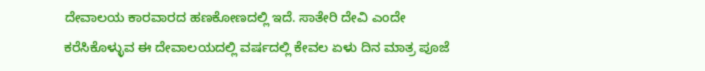ದೇವಾಲಯ ಕಾರವಾರದ ಹಣಕೋಣದಲ್ಲಿ ಇದೆ. ಸಾತೇರಿ ದೇವಿ ಎಂದೇ ಕರೆಸಿಕೊಳ್ಳುವ ಈ ದೇವಾಲಯದಲ್ಲಿ ವರ್ಷದಲ್ಲಿ ಕೇವಲ ಏಳು ದಿನ ಮಾತ್ರ ಪೂಜೆ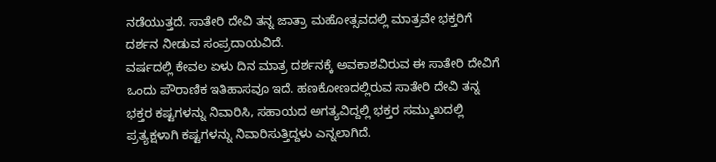ನಡೆಯುತ್ತದೆ. ಸಾತೇರಿ ದೇವಿ ತನ್ನ ಜಾತ್ರಾ ಮಹೋತ್ಸವದಲ್ಲಿ ಮಾತ್ರವೇ ಭಕ್ತರಿಗೆ ದರ್ಶನ ನೀಡುವ ಸಂಪ್ರದಾಯವಿದೆ.
ವರ್ಷದಲ್ಲಿ ಕೇವಲ ಏಳು ದಿನ ಮಾತ್ರ ದರ್ಶನಕ್ಕೆ ಅವಕಾಶವಿರುವ ಈ ಸಾತೇರಿ ದೇವಿಗೆ ಒಂದು ಪೌರಾಣಿಕ ಇತಿಹಾಸವೂ ಇದೆ. ಹಣಕೋಣದಲ್ಲಿರುವ ಸಾತೇರಿ ದೇವಿ ತನ್ನ ಭಕ್ತರ ಕಷ್ಟಗಳನ್ನು ನಿವಾರಿಸಿ, ಸಹಾಯದ ಅಗತ್ಯವಿದ್ದಲ್ಲಿ ಭಕ್ತರ ಸಮ್ಮುಖದಲ್ಲಿ ಪ್ರತ್ಯಕ್ಷಳಾಗಿ ಕಷ್ಟಗಳನ್ನು ನಿವಾರಿಸುತ್ತಿದ್ದಳು ಎನ್ನಲಾಗಿದೆ.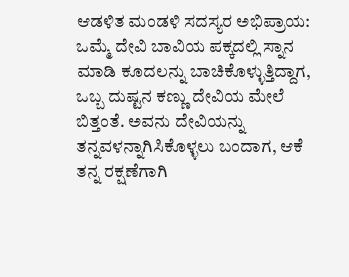ಆಡಳಿತ ಮಂಡಳಿ ಸದಸ್ಯರ ಅಭಿಪ್ರಾಯ: ಒಮ್ಮೆ ದೇವಿ ಬಾವಿಯ ಪಕ್ಕದಲ್ಲಿ ಸ್ನಾನ ಮಾಡಿ ಕೂದಲನ್ನು ಬಾಚಿಕೊಳ್ಳುತ್ತಿದ್ದಾಗ, ಒಬ್ಬ ದುಷ್ಟನ ಕಣ್ಣು ದೇವಿಯ ಮೇಲೆ ಬಿತ್ತಂತೆ. ಅವನು ದೇವಿಯನ್ನು ತನ್ನವಳನ್ನಾಗಿಸಿಕೊಳ್ಳಲು ಬಂದಾಗ, ಆಕೆ ತನ್ನ ರಕ್ಷಣೆಗಾಗಿ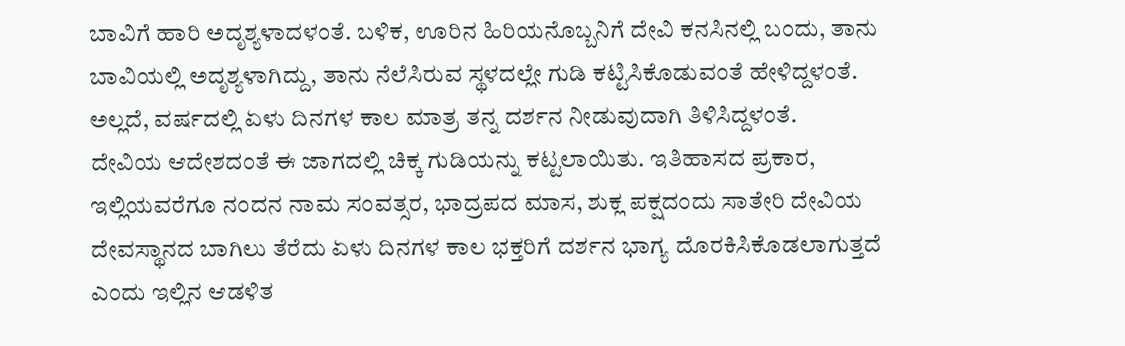ಬಾವಿಗೆ ಹಾರಿ ಅದೃಶ್ಯಳಾದಳಂತೆ. ಬಳಿಕ, ಊರಿನ ಹಿರಿಯನೊಬ್ಬನಿಗೆ ದೇವಿ ಕನಸಿನಲ್ಲಿ ಬಂದು, ತಾನು ಬಾವಿಯಲ್ಲಿ ಅದೃಶ್ಯಳಾಗಿದ್ದು, ತಾನು ನೆಲೆಸಿರುವ ಸ್ಥಳದಲ್ಲೇ ಗುಡಿ ಕಟ್ಟಿಸಿಕೊಡುವಂತೆ ಹೇಳಿದ್ದಳಂತೆ. ಅಲ್ಲದೆ, ವರ್ಷದಲ್ಲಿ ಏಳು ದಿನಗಳ ಕಾಲ ಮಾತ್ರ ತನ್ನ ದರ್ಶನ ನೀಡುವುದಾಗಿ ತಿಳಿಸಿದ್ದಳಂತೆ.
ದೇವಿಯ ಆದೇಶದಂತೆ ಈ ಜಾಗದಲ್ಲಿ ಚಿಕ್ಕ ಗುಡಿಯನ್ನು ಕಟ್ಟಲಾಯಿತು. ಇತಿಹಾಸದ ಪ್ರಕಾರ, ಇಲ್ಲಿಯವರೆಗೂ ನಂದನ ನಾಮ ಸಂವತ್ಸರ, ಭಾದ್ರಪದ ಮಾಸ, ಶುಕ್ಲ ಪಕ್ಷದಂದು ಸಾತೇರಿ ದೇವಿಯ ದೇವಸ್ಥಾನದ ಬಾಗಿಲು ತೆರೆದು ಏಳು ದಿನಗಳ ಕಾಲ ಭಕ್ತರಿಗೆ ದರ್ಶನ ಭಾಗ್ಯ ದೊರಕಿಸಿಕೊಡಲಾಗುತ್ತದೆ ಎಂದು ಇಲ್ಲಿನ ಆಡಳಿತ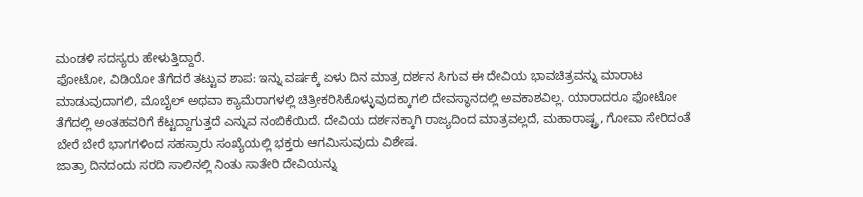ಮಂಡಳಿ ಸದಸ್ಯರು ಹೇಳುತ್ತಿದ್ದಾರೆ.
ಫೋಟೋ, ವಿಡಿಯೋ ತೆಗೆದರೆ ತಟ್ಟುವ ಶಾಪ: ಇನ್ನು ವರ್ಷಕ್ಕೆ ಏಳು ದಿನ ಮಾತ್ರ ದರ್ಶನ ಸಿಗುವ ಈ ದೇವಿಯ ಭಾವಚಿತ್ರವನ್ನು ಮಾರಾಟ ಮಾಡುವುದಾಗಲಿ, ಮೊಬೈಲ್ ಅಥವಾ ಕ್ಯಾಮೆರಾಗಳಲ್ಲಿ ಚಿತ್ರೀಕರಿಸಿಕೊಳ್ಳುವುದಕ್ಕಾಗಲಿ ದೇವಸ್ಥಾನದಲ್ಲಿ ಅವಕಾಶವಿಲ್ಲ. ಯಾರಾದರೂ ಫೋಟೋ ತೆಗೆದಲ್ಲಿ ಅಂತಹವರಿಗೆ ಕೆಟ್ಟದ್ದಾಗುತ್ತದೆ ಎನ್ನುವ ನಂಬಿಕೆಯಿದೆ. ದೇವಿಯ ದರ್ಶನಕ್ಕಾಗಿ ರಾಜ್ಯದಿಂದ ಮಾತ್ರವಲ್ಲದೆ, ಮಹಾರಾಷ್ಟ್ರ, ಗೋವಾ ಸೇರಿದಂತೆ ಬೇರೆ ಬೇರೆ ಭಾಗಗಳಿಂದ ಸಹಸ್ರಾರು ಸಂಖ್ಯೆಯಲ್ಲಿ ಭಕ್ತರು ಆಗಮಿಸುವುದು ವಿಶೇಷ.
ಜಾತ್ರಾ ದಿನದಂದು ಸರದಿ ಸಾಲಿನಲ್ಲಿ ನಿಂತು ಸಾತೇರಿ ದೇವಿಯನ್ನು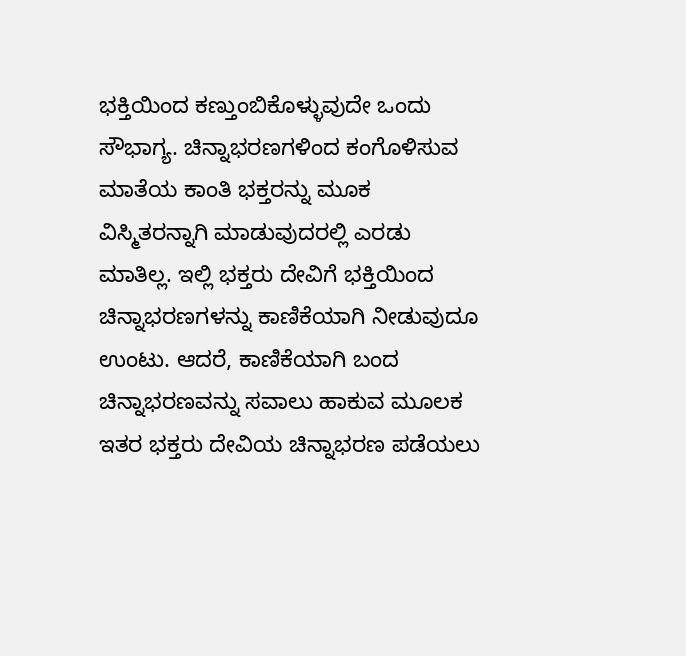ಭಕ್ತಿಯಿಂದ ಕಣ್ತುಂಬಿಕೊಳ್ಳುವುದೇ ಒಂದು ಸೌಭಾಗ್ಯ. ಚಿನ್ನಾಭರಣಗಳಿಂದ ಕಂಗೊಳಿಸುವ ಮಾತೆಯ ಕಾಂತಿ ಭಕ್ತರನ್ನು ಮೂಕ ವಿಸ್ಮಿತರನ್ನಾಗಿ ಮಾಡುವುದರಲ್ಲಿ ಎರಡು ಮಾತಿಲ್ಲ. ಇಲ್ಲಿ ಭಕ್ತರು ದೇವಿಗೆ ಭಕ್ತಿಯಿಂದ ಚಿನ್ನಾಭರಣಗಳನ್ನು ಕಾಣಿಕೆಯಾಗಿ ನೀಡುವುದೂ ಉಂಟು. ಆದರೆ, ಕಾಣಿಕೆಯಾಗಿ ಬಂದ ಚಿನ್ನಾಭರಣವನ್ನು ಸವಾಲು ಹಾಕುವ ಮೂಲಕ ಇತರ ಭಕ್ತರು ದೇವಿಯ ಚಿನ್ನಾಭರಣ ಪಡೆಯಲು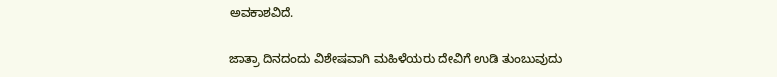ಅವಕಾಶವಿದೆ.

ಜಾತ್ರಾ ದಿನದಂದು ವಿಶೇಷವಾಗಿ ಮಹಿಳೆಯರು ದೇವಿಗೆ ಉಡಿ ತುಂಬುವುದು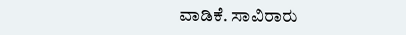ವಾಡಿಕೆ. ಸಾವಿರಾರು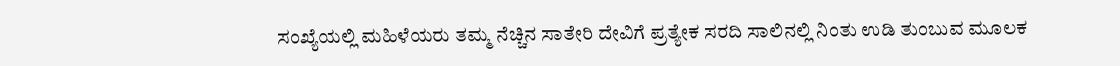ಸಂಖ್ಯೆಯಲ್ಲಿ ಮಹಿಳೆಯರು ತಮ್ಮ ನೆಚ್ಚಿನ ಸಾತೇರಿ ದೇವಿಗೆ ಪ್ರತ್ಯೇಕ ಸರದಿ ಸಾಲಿನಲ್ಲಿ ನಿಂತು ಉಡಿ ತುಂಬುವ ಮೂಲಕ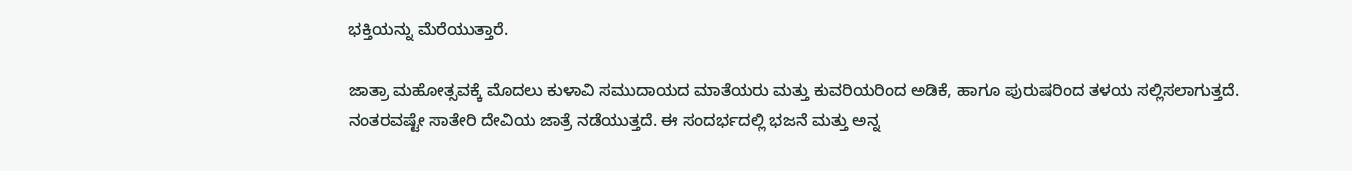ಭಕ್ತಿಯನ್ನು ಮೆರೆಯುತ್ತಾರೆ.

ಜಾತ್ರಾ ಮಹೋತ್ಸವಕ್ಕೆ ಮೊದಲು ಕುಳಾವಿ ಸಮುದಾಯದ ಮಾತೆಯರು ಮತ್ತು ಕುವರಿಯರಿಂದ ಅಡಿಕೆ, ಹಾಗೂ ಪುರುಷರಿಂದ ತಳಯ ಸಲ್ಲಿಸಲಾಗುತ್ತದೆ. ನಂತರವಷ್ಟೇ ಸಾತೇರಿ ದೇವಿಯ ಜಾತ್ರೆ ನಡೆಯುತ್ತದೆ. ಈ ಸಂದರ್ಭದಲ್ಲಿ ಭಜನೆ ಮತ್ತು ಅನ್ನ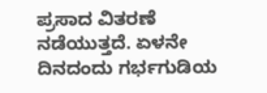ಪ್ರಸಾದ ವಿತರಣೆ ನಡೆಯುತ್ತದೆ. ಏಳನೇ ದಿನದಂದು ಗರ್ಭಗುಡಿಯ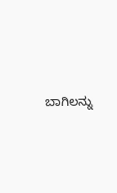ಬಾಗಿಲನ್ನು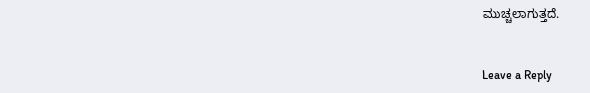ಮುಚ್ಚಲಾಗುತ್ತದೆ.


Leave a Reply